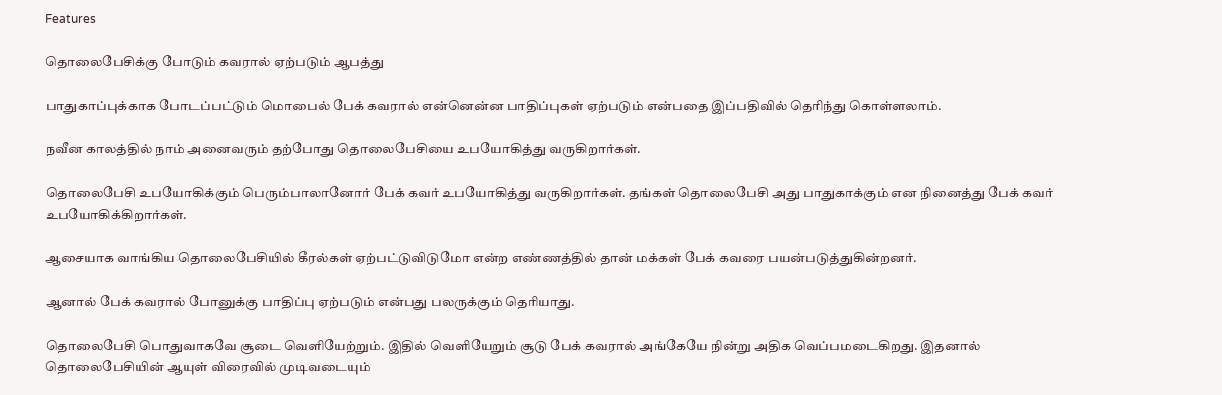Features

தொலைபேசிக்கு போடும் கவரால் ஏற்படும் ஆபத்து

பாதுகாப்புக்காக போடப்பட்டும் மொபைல் பேக் கவரால் என்னென்ன பாதிப்புகள் ஏற்படும் என்பதை இப்பதிவில் தெரிந்து கொள்ளலாம்.

நவீன காலத்தில் நாம் அனைவரும் தற்போது தொலைபேசியை உபயோகித்து வருகிறார்கள்.

தொலைபேசி உபயோகிக்கும் பெரும்பாலானோர் பேக் கவர் உபயோகித்து வருகிறார்கள். தங்கள் தொலைபேசி அது பாதுகாக்கும் என நினைத்து பேக் கவர் உபயோகிக்கிறார்கள்.

ஆசையாக வாங்கிய தொலைபேசியில் கீரல்கள் ஏற்பட்டுவிடுமோ என்ற எண்ணத்தில் தான் மக்கள் பேக் கவரை பயன்படுத்துகின்றனர்.

ஆனால் பேக் கவரால் போனுக்கு பாதிப்பு ஏற்படும் என்பது பலருக்கும் தெரியாது.

தொலைபேசி பொதுவாகவே சூடை வெளியேற்றும். இதில் வெளியேறும் சூடு பேக் கவரால் அங்கேயே நின்று அதிக வெப்பமடைகிறது. இதனால் தொலைபேசியின் ஆயுள் விரைவில் முடிவடையும்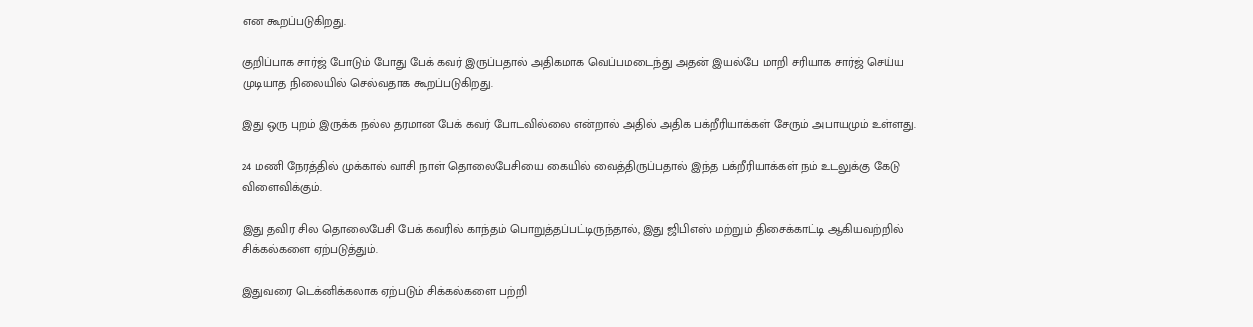என கூறப்படுகிறது.

குறிப்பாக சார்ஜ் போடும் போது பேக் கவர் இருப்பதால் அதிகமாக வெப்பமடைந்து அதன் இயல்பே மாறி சரியாக சார்ஜ் செய்ய முடியாத நிலையில் செல்வதாக கூறப்படுகிறது.

இது ஒரு புறம் இருக்க நல்ல தரமான பேக் கவர் போடவில்லை என்றால் அதில் அதிக பக்றீரியாக்கள் சேரும் அபாயமும் உள்ளது.

24 மணி நேரத்தில் முக்கால் வாசி நாள் தொலைபேசியை கையில் வைத்திருப்பதால் இந்த பக்றீரியாக்கள் நம் உடலுக்கு கேடு விளைவிக்கும்.

இது தவிர சில தொலைபேசி பேக் கவரில் காந்தம் பொறுத்தப்பட்டிருந்தால், இது ஜிபிஎஸ் மற்றும் திசைக்காட்டி ஆகியவற்றில் சிக்கல்களை ஏற்படுத்தும்.

இதுவரை டெக்னிக்கலாக ஏற்படும் சிக்கல்களை பற்றி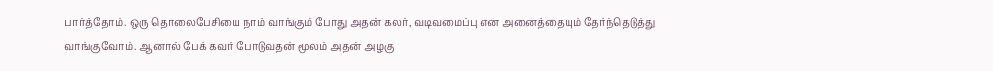பார்த்தோம். ஒரு தொலைபேசியை நாம் வாங்கும் போது அதன் கலர், வடிவமைப்பு என அனைத்தையும் தேர்ந்தெடுத்து வாங்குவோம். ஆனால் பேக் கவர் போடுவதன் மூலம் அதன் அழகு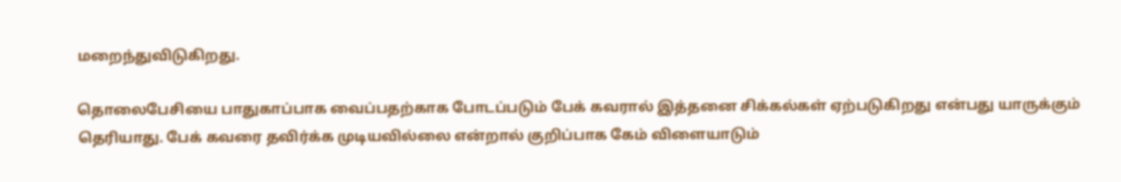மறைந்துவிடுகிறது.

தொலைபேசியை பாதுகாப்பாக வைப்பதற்காக போடப்படும் பேக் கவரால் இத்தனை சிக்கல்கள் ஏற்படுகிறது என்பது யாருக்கும் தெரியாது. பேக் கவரை தவிர்க்க முடியவில்லை என்றால் குறிப்பாக கேம் விளையாடும்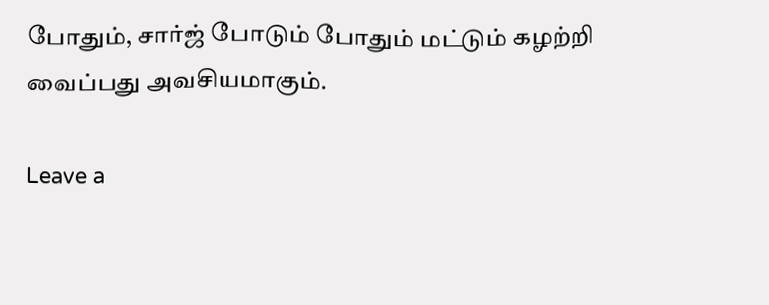போதும், சார்ஜ் போடும் போதும் மட்டும் கழற்றி வைப்பது அவசியமாகும்.

Leave a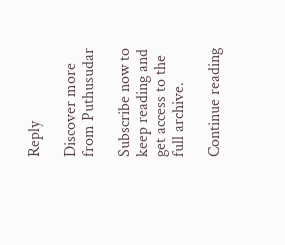Reply

Discover more from Puthusudar

Subscribe now to keep reading and get access to the full archive.

Continue reading